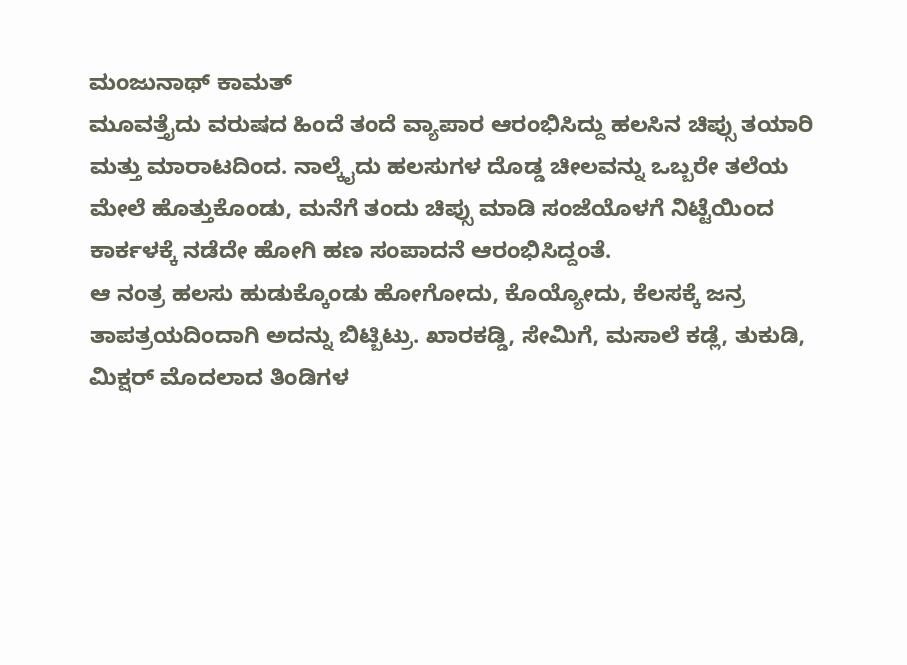ಮಂಜುನಾಥ್ ಕಾಮತ್
ಮೂವತ್ತೈದು ವರುಷದ ಹಿಂದೆ ತಂದೆ ವ್ಯಾಪಾರ ಆರಂಭಿಸಿದ್ದು ಹಲಸಿನ ಚಿಪ್ಸು ತಯಾರಿ ಮತ್ತು ಮಾರಾಟದಿಂದ. ನಾಲ್ಕೈದು ಹಲಸುಗಳ ದೊಡ್ಡ ಚೀಲವನ್ನು ಒಬ್ಬರೇ ತಲೆಯ ಮೇಲೆ ಹೊತ್ತುಕೊಂಡು, ಮನೆಗೆ ತಂದು ಚಿಪ್ಸು ಮಾಡಿ ಸಂಜೆಯೊಳಗೆ ನಿಟ್ಟೆಯಿಂದ ಕಾರ್ಕಳಕ್ಕೆ ನಡೆದೇ ಹೋಗಿ ಹಣ ಸಂಪಾದನೆ ಆರಂಭಿಸಿದ್ದಂತೆ.
ಆ ನಂತ್ರ ಹಲಸು ಹುಡುಕ್ಕೊಂಡು ಹೋಗೋದು, ಕೊಯ್ಯೋದು, ಕೆಲಸಕ್ಕೆ ಜನ್ರ ತಾಪತ್ರಯದಿಂದಾಗಿ ಅದನ್ನು ಬಿಟ್ಬಿಟ್ರು. ಖಾರಕಡ್ಡಿ, ಸೇಮಿಗೆ, ಮಸಾಲೆ ಕಡ್ಲೆ, ತುಕುಡಿ, ಮಿಕ್ಷರ್ ಮೊದಲಾದ ತಿಂಡಿಗಳ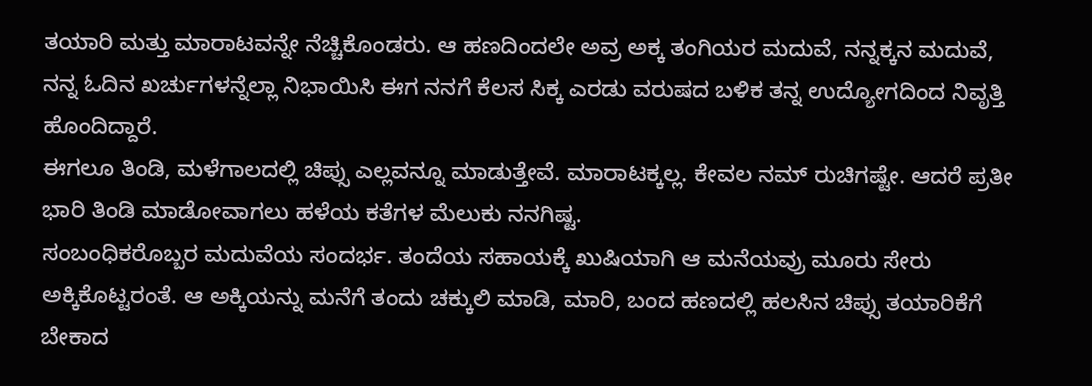ತಯಾರಿ ಮತ್ತು ಮಾರಾಟವನ್ನೇ ನೆಚ್ಚಿಕೊಂಡರು. ಆ ಹಣದಿಂದಲೇ ಅವ್ರ ಅಕ್ಕ ತಂಗಿಯರ ಮದುವೆ, ನನ್ನಕ್ಕನ ಮದುವೆ, ನನ್ನ ಓದಿನ ಖರ್ಚುಗಳನ್ನೆಲ್ಲಾ ನಿಭಾಯಿಸಿ ಈಗ ನನಗೆ ಕೆಲಸ ಸಿಕ್ಕ ಎರಡು ವರುಷದ ಬಳಿಕ ತನ್ನ ಉದ್ಯೋಗದಿಂದ ನಿವೃತ್ತಿ ಹೊಂದಿದ್ದಾರೆ.
ಈಗಲೂ ತಿಂಡಿ, ಮಳೆಗಾಲದಲ್ಲಿ ಚಿಪ್ಸು ಎಲ್ಲವನ್ನೂ ಮಾಡುತ್ತೇವೆ. ಮಾರಾಟಕ್ಕಲ್ಲ. ಕೇವಲ ನಮ್ ರುಚಿಗಷ್ಟೇ. ಆದರೆ ಪ್ರತೀ ಭಾರಿ ತಿಂಡಿ ಮಾಡೋವಾಗಲು ಹಳೆಯ ಕತೆಗಳ ಮೆಲುಕು ನನಗಿಷ್ಟ.
ಸಂಬಂಧಿಕರೊಬ್ಬರ ಮದುವೆಯ ಸಂದರ್ಭ. ತಂದೆಯ ಸಹಾಯಕ್ಕೆ ಖುಷಿಯಾಗಿ ಆ ಮನೆಯವ್ರು ಮೂರು ಸೇರು ಅಕ್ಕಿಕೊಟ್ಟರಂತೆ. ಆ ಅಕ್ಕಿಯನ್ನು ಮನೆಗೆ ತಂದು ಚಕ್ಕುಲಿ ಮಾಡಿ, ಮಾರಿ, ಬಂದ ಹಣದಲ್ಲಿ ಹಲಸಿನ ಚಿಪ್ಸು ತಯಾರಿಕೆಗೆ ಬೇಕಾದ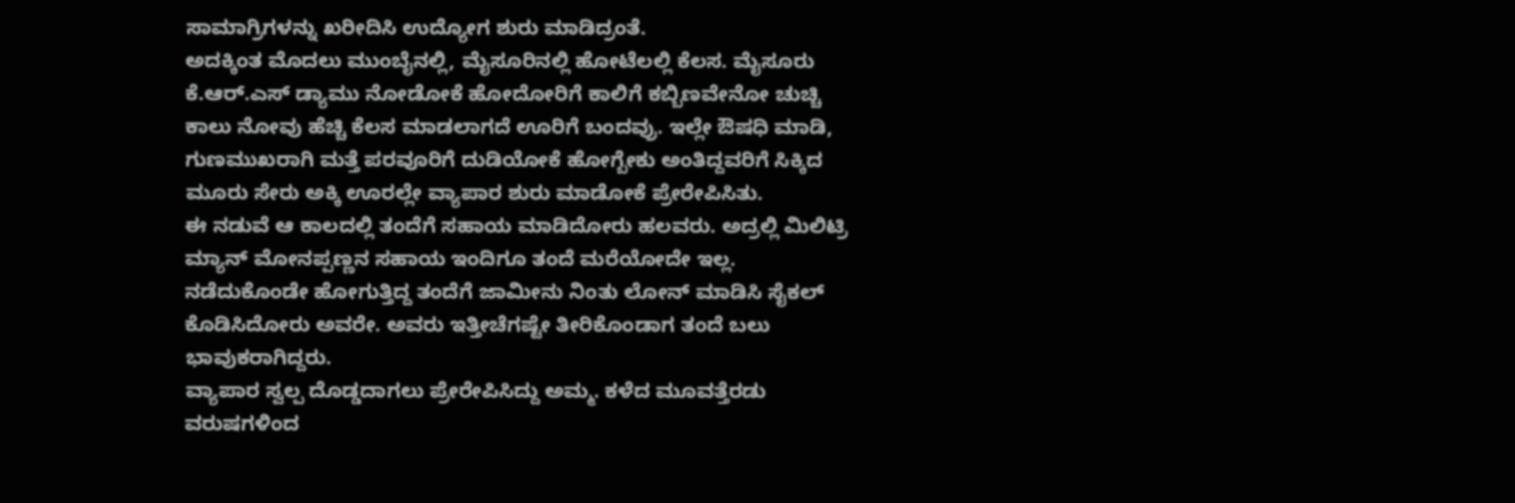ಸಾಮಾಗ್ರಿಗಳನ್ನು ಖರೀದಿಸಿ ಉದ್ಯೋಗ ಶುರು ಮಾಡಿದ್ರಂತೆ.
ಅದಕ್ಕಿಂತ ಮೊದಲು ಮುಂಬೈನಲ್ಲಿ, ಮೈಸೂರಿನಲ್ಲಿ ಹೋಟೆಲಲ್ಲಿ ಕೆಲಸ. ಮೈಸೂರು ಕೆ.ಆರ್.ಎಸ್ ಡ್ಯಾಮು ನೋಡೋಕೆ ಹೋದೋರಿಗೆ ಕಾಲಿಗೆ ಕಬ್ಬಿಣವೇನೋ ಚುಚ್ಚಿ ಕಾಲು ನೋವು ಹೆಚ್ಚಿ ಕೆಲಸ ಮಾಡಲಾಗದೆ ಊರಿಗೆ ಬಂದವ್ರು. ಇಲ್ಲೇ ಔಷಧಿ ಮಾಡಿ, ಗುಣಮುಖರಾಗಿ ಮತ್ತೆ ಪರವೂರಿಗೆ ದುಡಿಯೋಕೆ ಹೋಗ್ಬೇಕು ಅಂತಿದ್ದವರಿಗೆ ಸಿಕ್ಕಿದ ಮೂರು ಸೇರು ಅಕ್ಕಿ ಊರಲ್ಲೇ ವ್ಯಾಪಾರ ಶುರು ಮಾಡೋಕೆ ಪ್ರೇರೇಪಿಸಿತು.
ಈ ನಡುವೆ ಆ ಕಾಲದಲ್ಲಿ ತಂದೆಗೆ ಸಹಾಯ ಮಾಡಿದೋರು ಹಲವರು. ಅದ್ರಲ್ಲಿ ಮಿಲಿಟ್ರಿ ಮ್ಯಾನ್ ಮೋನಪ್ಪಣ್ಣನ ಸಹಾಯ ಇಂದಿಗೂ ತಂದೆ ಮರೆಯೋದೇ ಇಲ್ಲ. ನಡೆದುಕೊಂಡೇ ಹೋಗುತ್ತಿದ್ದ ತಂದೆಗೆ ಜಾಮೀನು ನಿಂತು ಲೋನ್ ಮಾಡಿಸಿ ಸೈಕಲ್ ಕೊಡಿಸಿದೋರು ಅವರೇ. ಅವರು ಇತ್ತೀಚೆಗಷ್ಟೇ ತೀರಿಕೊಂಡಾಗ ತಂದೆ ಬಲು ಭಾವುಕರಾಗಿದ್ದರು.
ವ್ಯಾಪಾರ ಸ್ವಲ್ಪ ದೊಡ್ಡದಾಗಲು ಪ್ರೇರೇಪಿಸಿದ್ದು ಅಮ್ಮ. ಕಳೆದ ಮೂವತ್ತೆರಡು ವರುಷಗಳಿಂದ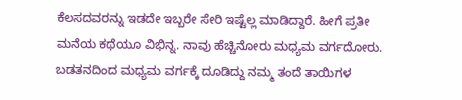ಕೆಲಸದವರನ್ನು ಇಡದೇ ಇಬ್ಬರೇ ಸೇರಿ ಇಷ್ಟೆಲ್ಲ ಮಾಡಿದ್ದಾರೆ. ಹೀಗೆ ಪ್ರತೀ ಮನೆಯ ಕಥೆಯೂ ವಿಭಿನ್ನ. ನಾವು ಹೆಚ್ಚಿನೋರು ಮಧ್ಯಮ ವರ್ಗದೋರು. ಬಡತನದಿಂದ ಮಧ್ಯಮ ವರ್ಗಕ್ಕೆ ದೂಡಿದ್ದು ನಮ್ಮ ತಂದೆ ತಾಯಿಗಳ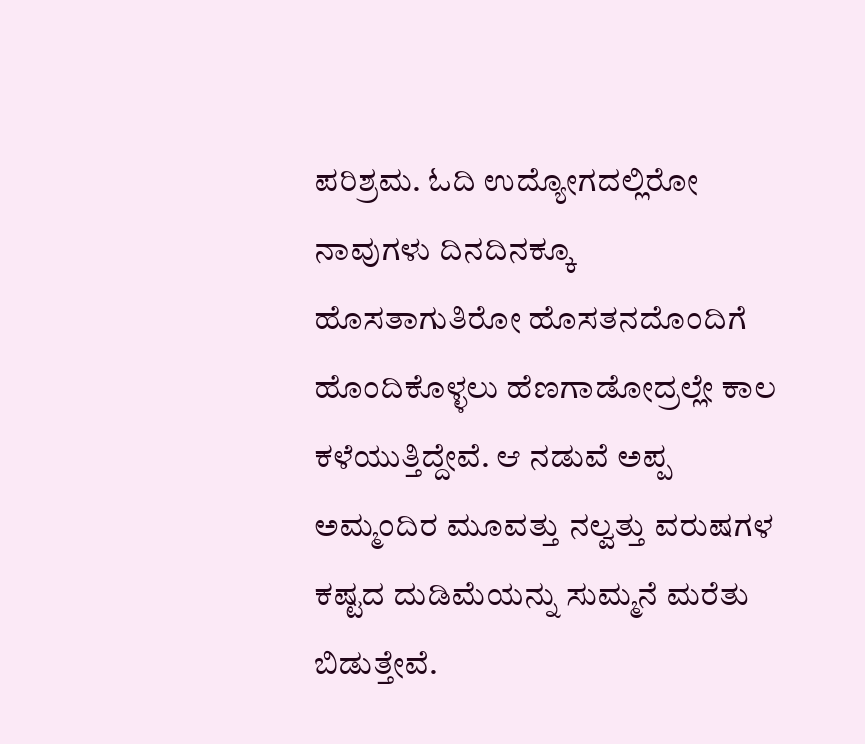ಪರಿಶ್ರಮ. ಓದಿ ಉದ್ಯೋಗದಲ್ಲಿರೋ ನಾವುಗಳು ದಿನದಿನಕ್ಕೂ ಹೊಸತಾಗುತಿರೋ ಹೊಸತನದೊಂದಿಗೆ ಹೊಂದಿಕೊಳ್ಳಲು ಹೆಣಗಾಡೋದ್ರಲ್ಲೇ ಕಾಲ ಕಳೆಯುತ್ತಿದ್ದೇವೆ. ಆ ನಡುವೆ ಅಪ್ಪ ಅಮ್ಮಂದಿರ ಮೂವತ್ತು ನಲ್ವತ್ತು ವರುಷಗಳ ಕಷ್ಟದ ದುಡಿಮೆಯನ್ನು ಸುಮ್ಮನೆ ಮರೆತು ಬಿಡುತ್ತೇವೆ.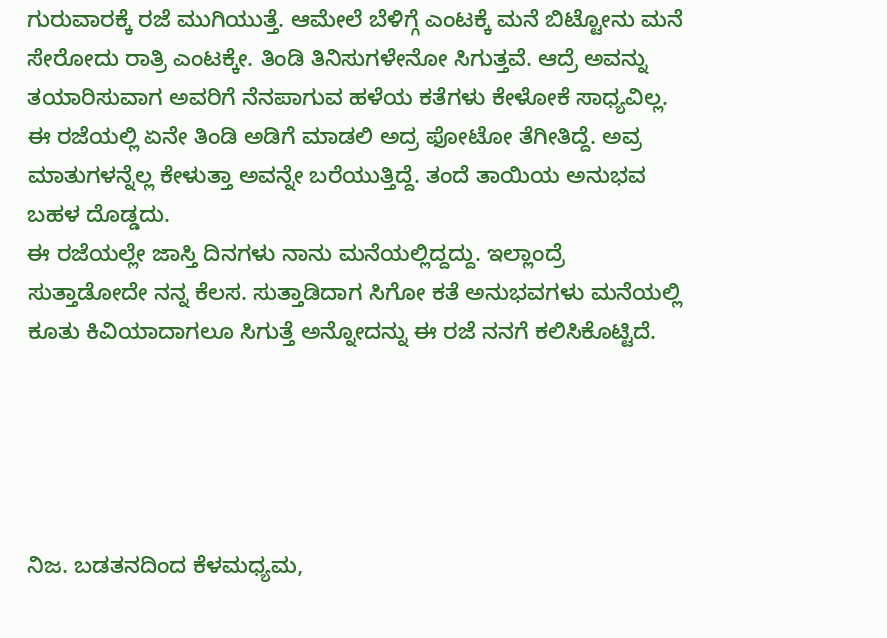ಗುರುವಾರಕ್ಕೆ ರಜೆ ಮುಗಿಯುತ್ತೆ. ಆಮೇಲೆ ಬೆಳಿಗ್ಗೆ ಎಂಟಕ್ಕೆ ಮನೆ ಬಿಟ್ಟೋನು ಮನೆ ಸೇರೋದು ರಾತ್ರಿ ಎಂಟಕ್ಕೇ. ತಿಂಡಿ ತಿನಿಸುಗಳೇನೋ ಸಿಗುತ್ತವೆ. ಆದ್ರೆ ಅವನ್ನು ತಯಾರಿಸುವಾಗ ಅವರಿಗೆ ನೆನಪಾಗುವ ಹಳೆಯ ಕತೆಗಳು ಕೇಳೋಕೆ ಸಾಧ್ಯವಿಲ್ಲ. ಈ ರಜೆಯಲ್ಲಿ ಏನೇ ತಿಂಡಿ ಅಡಿಗೆ ಮಾಡಲಿ ಅದ್ರ ಫೋಟೋ ತೆಗೀತಿದ್ದೆ. ಅವ್ರ ಮಾತುಗಳನ್ನೆಲ್ಲ ಕೇಳುತ್ತಾ ಅವನ್ನೇ ಬರೆಯುತ್ತಿದ್ದೆ. ತಂದೆ ತಾಯಿಯ ಅನುಭವ ಬಹಳ ದೊಡ್ಡದು.
ಈ ರಜೆಯಲ್ಲೇ ಜಾಸ್ತಿ ದಿನಗಳು ನಾನು ಮನೆಯಲ್ಲಿದ್ದದ್ದು. ಇಲ್ಲಾಂದ್ರೆ ಸುತ್ತಾಡೋದೇ ನನ್ನ ಕೆಲಸ. ಸುತ್ತಾಡಿದಾಗ ಸಿಗೋ ಕತೆ ಅನುಭವಗಳು ಮನೆಯಲ್ಲಿ ಕೂತು ಕಿವಿಯಾದಾಗಲೂ ಸಿಗುತ್ತೆ ಅನ್ನೋದನ್ನು ಈ ರಜೆ ನನಗೆ ಕಲಿಸಿಕೊಟ್ಟಿದೆ.





ನಿಜ. ಬಡತನದಿಂದ ಕೆಳಮಧ್ಯಮ,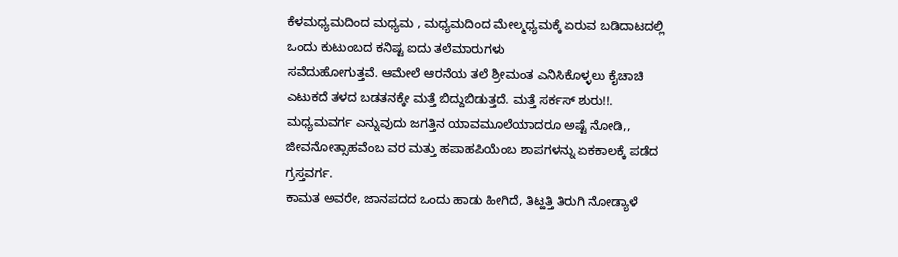ಕೆಳಮಧ್ಯಮದಿಂದ ಮಧ್ಯಮ , ಮಧ್ಯಮದಿಂದ ಮೇಲ್ಮಧ್ಯಮಕ್ಕೆ ಏರುವ ಬಡಿದಾಟದಲ್ಲಿ ಒಂದು ಕುಟುಂಬದ ಕನಿಷ್ಟ ಐದು ತಲೆಮಾರುಗಳು
ಸವೆದುಹೋಗುತ್ತವೆ. ಆಮೇಲೆ ಆರನೆಯ ತಲೆ ಶ್ರೀಮಂತ ಎನಿಸಿಕೊಳ್ಳಲು ಕೈಚಾಚಿ ಎಟುಕದೆ ತಳದ ಬಡತನಕ್ಕೇ ಮತ್ತೆ ಬಿದ್ದುಬಿಡುತ್ತದೆ. ಮತ್ತೆ ಸರ್ಕಸ್ ಶುರು!!.
ಮಧ್ಯಮವರ್ಗ ಎನ್ನುವುದು ಜಗತ್ತಿನ ಯಾವಮೂಲೆಯಾದರೂ ಅಷ್ಟೆ ನೋಡಿ,, ಜೀವನೋತ್ಸಾಹವೆಂಬ ವರ ಮತ್ತು ಹಪಾಹಪಿಯೆಂಬ ಶಾಪಗಳನ್ನು ಏಕಕಾಲಕ್ಕೆ ಪಡೆದ ಗ್ರಸ್ತವರ್ಗ.
ಕಾಮತ ಅವರೇ, ಜಾನಪದದ ಒಂದು ಹಾಡು ಹೀಗಿದೆ, ತಿಟ್ಹತ್ತಿ ತಿರುಗಿ ನೋಡ್ಯಾಳೆ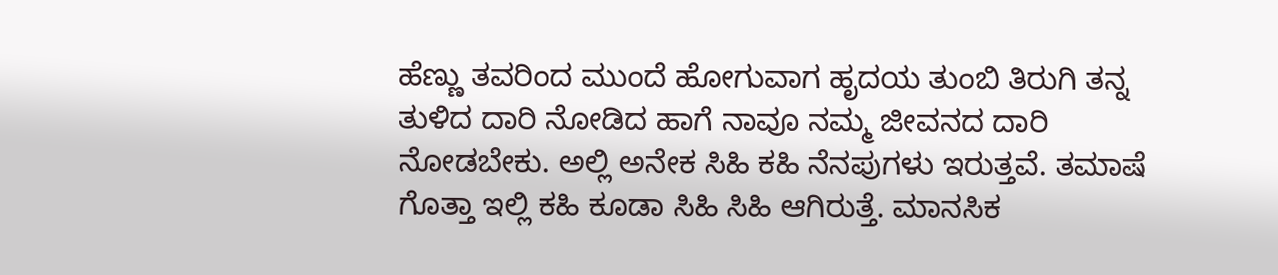ಹೆಣ್ಣು ತವರಿಂದ ಮುಂದೆ ಹೋಗುವಾಗ ಹೃದಯ ತುಂಬಿ ತಿರುಗಿ ತನ್ನ ತುಳಿದ ದಾರಿ ನೋಡಿದ ಹಾಗೆ ನಾವೂ ನಮ್ಮ ಜೀವನದ ದಾರಿ ನೋಡಬೇಕು. ಅಲ್ಲಿ ಅನೇಕ ಸಿಹಿ ಕಹಿ ನೆನಪುಗಳು ಇರುತ್ತವೆ. ತಮಾಷೆ ಗೊತ್ತಾ ಇಲ್ಲಿ ಕಹಿ ಕೂಡಾ ಸಿಹಿ ಸಿಹಿ ಆಗಿರುತ್ತೆ. ಮಾನಸಿಕ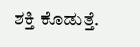ಶಕ್ತಿ ಕೊಡುತ್ತೆ.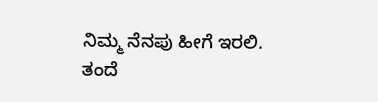ನಿಮ್ಮ ನೆನಪು ಹೀಗೆ ಇರಲಿ. ತಂದೆ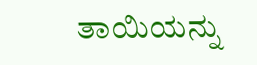ತಾಯಿಯನ್ನು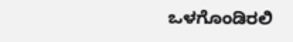ಒಳಗೊಂಡಿರಲಿ